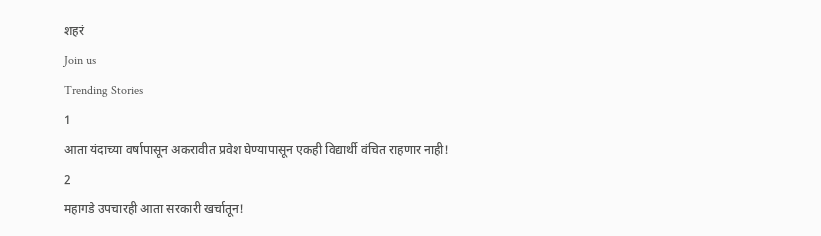शहरं
Join us
Trending Stories
1
आता यंदाच्या वर्षापासून अकरावीत प्रवेश घेण्यापासून एकही विद्यार्थी वंचित राहणार नाही!
2
महागडे उपचारही आता सरकारी खर्चातून!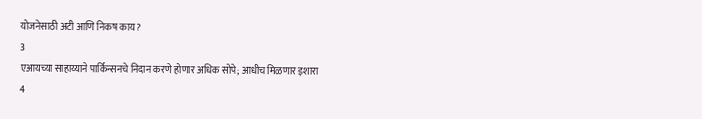योजनेसाठी अटी आणि निकष काय?
3
एआयच्या साहाय्याने पार्किन्सनचे निदान करणे होणार अधिक सोपे; आधीच मिळणार इशारा
4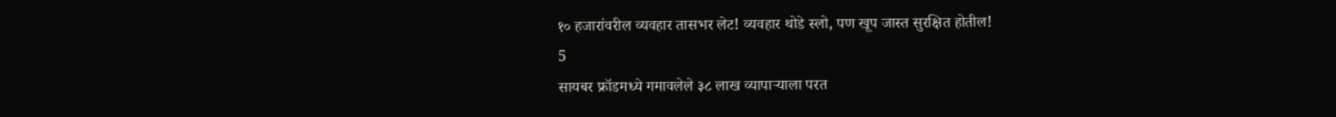१० हजारांवरील व्यवहार तासभर लेट! व्यवहार थोडे स्लो, पण खूप जास्त सुरक्षित होतील!
5
सायबर फ्रॉडमध्ये गमावलेले ३८ लाख व्यापाऱ्याला परत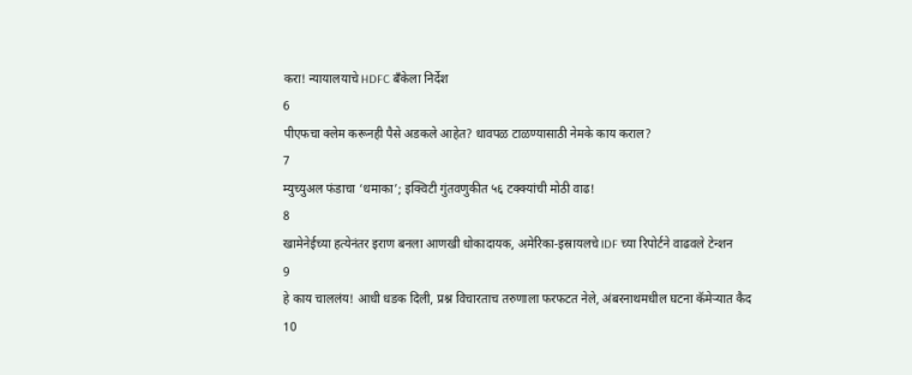करा! न्यायालयाचे HDFC बँकेला निर्देश
6
पीएफचा क्लेम करूनही पैसे अडकले आहेत? धावपळ टाळण्यासाठी नेमके काय कराल?
7
म्युच्युअल फंडाचा ‘धमाका’; इक्विटी गुंतवणुकीत ५६ टक्क्यांची मोठी वाढ!
8
खामेनेईच्या हत्येनंतर इराण बनला आणखी धोकादायक, अमेरिका-इस्रायलचे IDF च्या रिपोर्टने वाढवले टेन्शन
9
हे काय चाललंय! आधी धडक दिली, प्रश्न विचारताच तरुणाला फरफटत नेले, अंबरनाथमधील घटना कॅमेऱ्यात कैद
10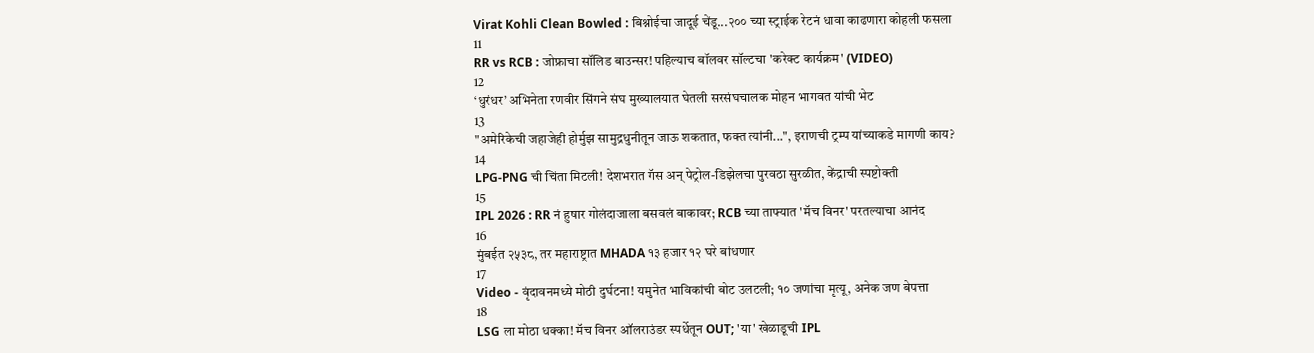Virat Kohli Clean Bowled : बिश्नोईचा जादूई चेंडू...२०० च्या स्ट्राईक रेटनं धावा काढणारा कोहली फसला
11
RR vs RCB : जोफ्राचा सॉलिड बाउन्सर! पहिल्याच बॉलवर सॉल्टचा 'करेक्ट कार्यक्रम' (VIDEO)
12
‘धुरंधर’ अभिनेता रणवीर सिंगने संघ मुख्यालयात घेतली सरसंघचालक मोहन भागवत यांची भेट
13
"अमेरिकेची जहाजेही होर्मुझ सामुद्रधुनीतून जाऊ शकतात, फक्त त्यांनी...", इराणची ट्रम्प यांच्याकडे मागणी काय?
14
LPG-PNG ची चिंता मिटली! देशभरात गॅस अन् पेट्रोल-डिझेलचा पुरवठा सुरळीत, केंद्राची स्पष्टोक्ती
15
IPL 2026 : RR नं हुषार गोलंदाजाला बसवलं बाकावर; RCB च्या ताफ्यात 'मॅच विनर' परतल्याचा आनंद
16
मुंबईत २५३८, तर महाराष्ट्रात MHADA १३ हजार १२ घरे बांधणार
17
Video - वृंदावनमध्ये मोठी दुर्घटना! यमुनेत भाविकांची बोट उलटली; १० जणांचा मृत्यू, अनेक जण बेपत्ता
18
LSG ला मोठा धक्का! मॅच विनर ऑलराउंडर स्पर्धेतून OUT; 'या' खेळाडूची IPL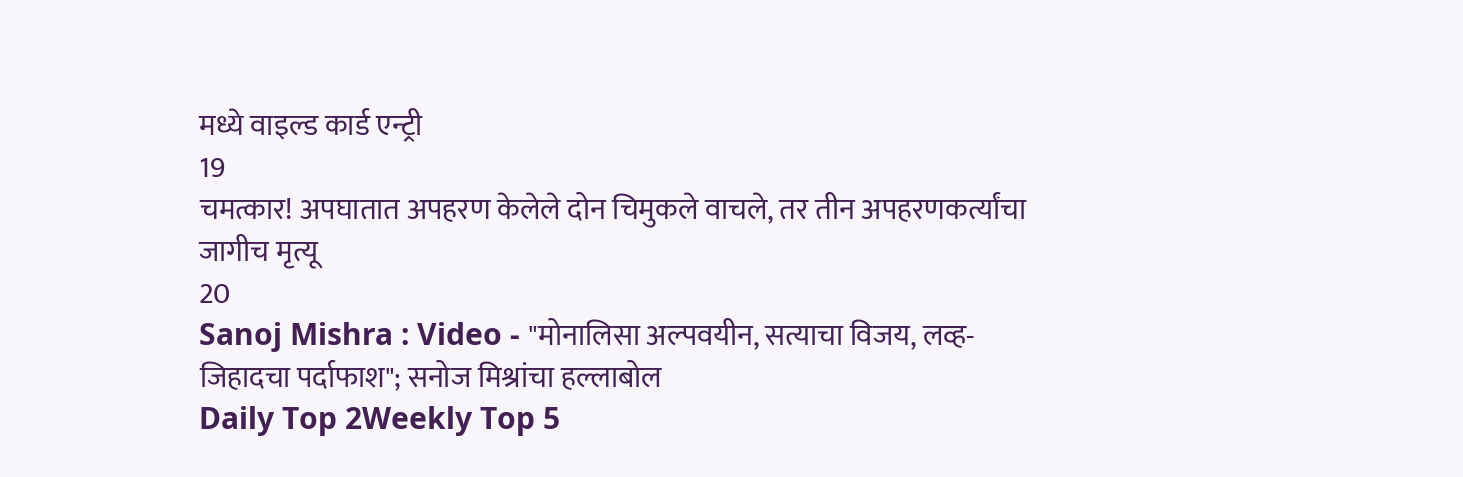मध्ये वाइल्ड कार्ड एन्ट्री
19
चमत्कार! अपघातात अपहरण केलेले दोन चिमुकले वाचले, तर तीन अपहरणकर्त्यांचा जागीच मृत्यू
20
Sanoj Mishra : Video - "मोनालिसा अल्पवयीन, सत्याचा विजय, लव्ह-जिहादचा पर्दाफाश"; सनोज मिश्रांचा हल्लाबोल
Daily Top 2Weekly Top 5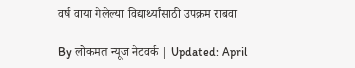वर्ष वाया गेलेल्या विद्यार्थ्यांसाठी उपक्रम राबवा

By लोकमत न्यूज नेटवर्क | Updated: April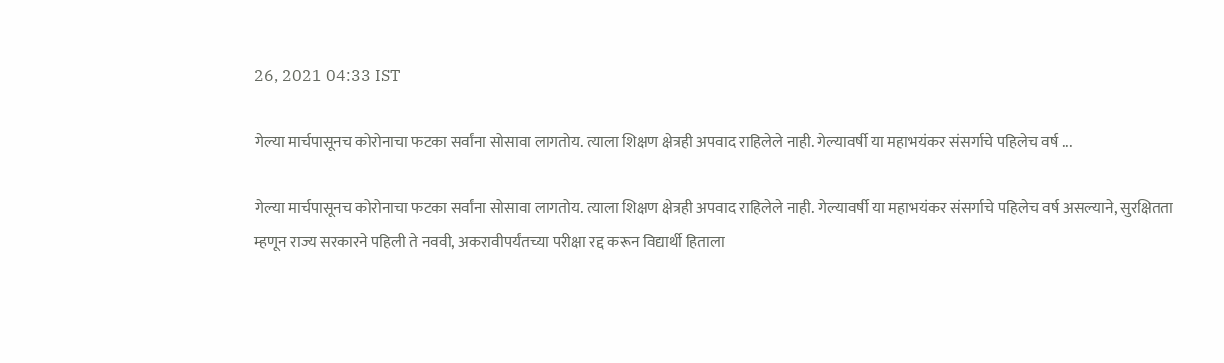26, 2021 04:33 IST

गेल्या मार्चपासूनच कोरोनाचा फटका सर्वांना सोसावा लागतोय. त्याला शिक्षण क्षेत्रही अपवाद राहिलेले नाही. गेल्यावर्षी या महाभयंकर संसर्गाचे पहिलेच वर्ष ...

गेल्या मार्चपासूनच कोरोनाचा फटका सर्वांना सोसावा लागतोय. त्याला शिक्षण क्षेत्रही अपवाद राहिलेले नाही. गेल्यावर्षी या महाभयंकर संसर्गाचे पहिलेच वर्ष असल्याने, सुरक्षितता म्हणून राज्य सरकारने पहिली ते नववी, अकरावीपर्यंतच्या परीक्षा रद्द करून विद्यार्थी हिताला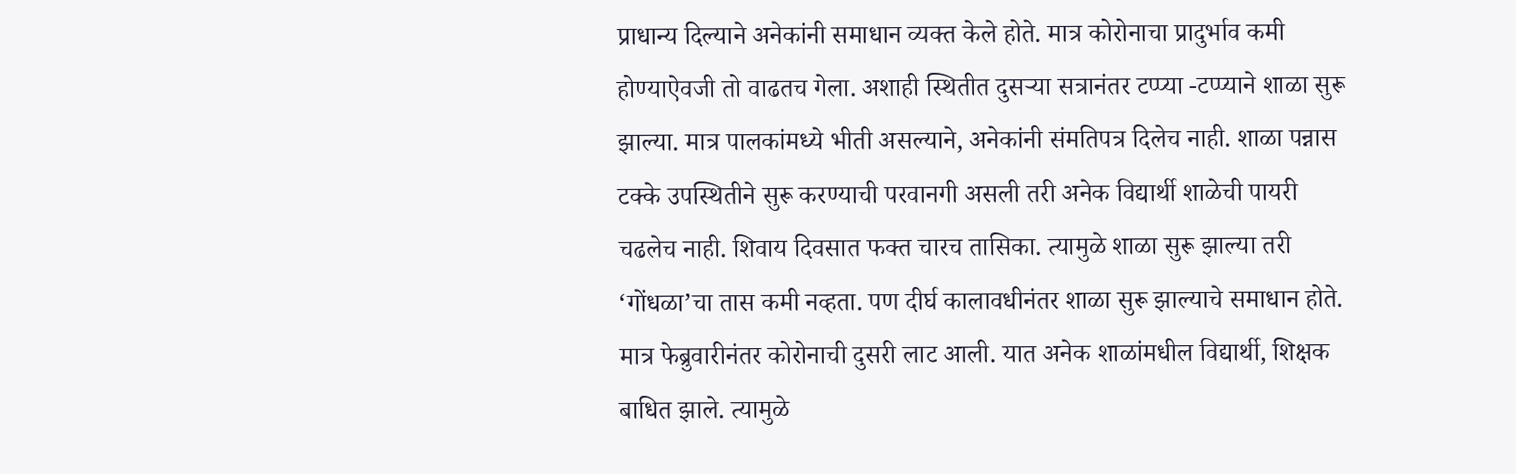प्राधान्य दिल्याने अनेकांनी समाधान व्यक्त केले होते. मात्र कोरोनाचा प्रादुर्भाव कमी होण्याऐवजी तो वाढतच गेला. अशाही स्थितीत दुसऱ्या सत्रानंतर टप्प्या -टप्प्याने शाळा सुरू झाल्या. मात्र पालकांमध्ये भीती असल्याने, अनेकांनी संमतिपत्र दिलेच नाही. शाळा पन्नास टक्के उपस्थितीने सुरू करण्याची परवानगी असली तरी अनेक विद्यार्थी शाळेची पायरी चढलेच नाही. शिवाय दिवसात फक्त चारच तासिका. त्यामुळे शाळा सुरू झाल्या तरी ‘गोंधळा’चा तास कमी नव्हता. पण दीर्घ कालावधीनंतर शाळा सुरू झाल्याचे समाधान होते. मात्र फेब्रुवारीनंतर कोरोनाची दुसरी लाट आली. यात अनेक शाळांमधील विद्यार्थी, शिक्षक बाधित झाले. त्यामुळे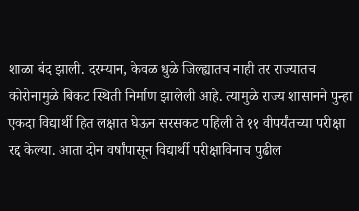शाळा बंद झाली. दरम्यान, केवळ धुळे जिल्ह्यातच नाही तर राज्यातच कोरोनामुळे बिकट स्थिती निर्माण झालेली आहे. त्यामुळे राज्य शासानने पुन्हा एकदा विद्यार्थी हित लक्षात घेऊन सरसकट पहिली ते ११ वीपर्यंतच्या परीक्षा रद्द केल्या. आता दोन वर्षांपासून विद्यार्थी परीक्षाविनाच पुढील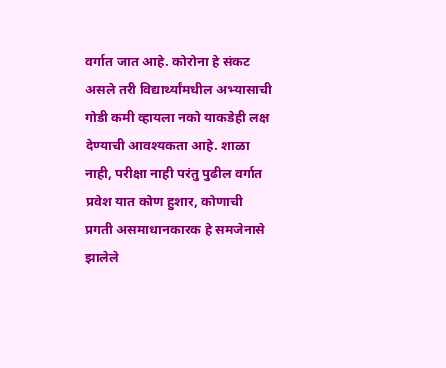वर्गात जात आहे. कोरोना हे संकट असले तरी विद्यार्थ्यांमधील अभ्यासाची गोडी कमी व्हायला नको याकडेही लक्ष देण्याची आवश्यकता आहे. शाळा नाही, परीक्षा नाही परंतु पुढील वर्गात प्रवेश यात कोण हुशार, कोणाची प्रगती असमाधानकारक हे समजेनासे झालेले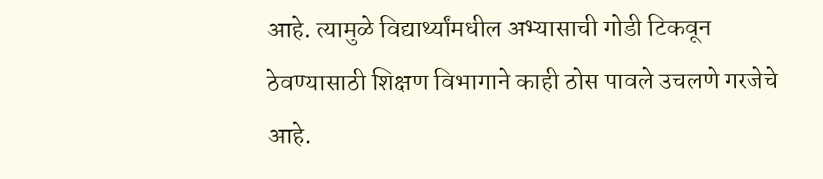आहे. त्यामुळे विद्यार्थ्यांमधील अभ्यासाची गोडी टिकवून ठेवण्यासाठी शिक्षण विभागाने काही ठोस पावले उचलणे गरजेचे आहे.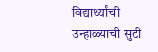विद्यार्थ्यांची उन्हाळ्याची सुटी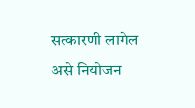सत्कारणी लागेल असे नियोजन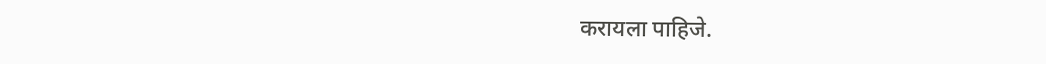करायला पाहिजे.